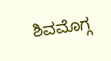ಶಿವಮೊಗ್ಗ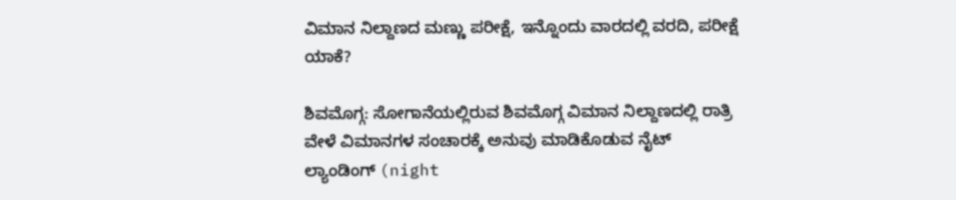ವಿಮಾನ ನಿಲ್ದಾಣದ ಮಣ್ಣು ಪರೀಕ್ಷೆ, ಇನ್ನೊಂದು ವಾರದಲ್ಲಿ ವರದಿ, ಪರೀಕ್ಷೆ ಯಾಕೆ?

ಶಿವಮೊಗ್ಗ: ಸೋಗಾನೆಯಲ್ಲಿರುವ ಶಿವಮೊಗ್ಗ ವಿಮಾನ ನಿಲ್ದಾಣದಲ್ಲಿ ರಾತ್ರಿ ವೇಳೆ ವಿಮಾನಗಳ ಸಂಚಾರಕ್ಕೆ ಅನುವು ಮಾಡಿಕೊಡುವ ನೈಟ್ ಲ್ಯಾಂಡಿಂಗ್ (night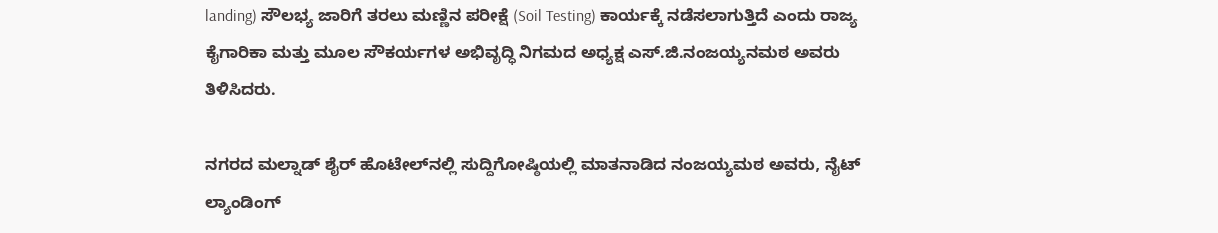landing) ಸೌಲಭ್ಯ ಜಾರಿಗೆ ತರಲು ಮಣ್ಣಿನ ಪರೀಕ್ಷೆ (Soil Testing) ಕಾರ್ಯಕ್ಕೆ ನಡೆಸಲಾಗುತ್ತಿದೆ ಎಂದು ರಾಜ್ಯ ಕೈಗಾರಿಕಾ ಮತ್ತು ಮೂಲ ಸೌಕರ್ಯಗಳ ಅಭಿವೃದ್ಧಿ ನಿಗಮದ ಅಧ್ಯಕ್ಷ ಎಸ್‌.ಜಿ.ನಂಜಯ್ಯನಮಠ ಅವರು ತಿಳಿಸಿದರು.

ನಗರದ ಮಲ್ನಾಡ್‌ ಶೈರ್‌ ಹೊಟೇಲ್‌ನಲ್ಲಿ ಸುದ್ದಿಗೋಷ್ಠಿಯಲ್ಲಿ ಮಾತನಾಡಿದ ನಂಜಯ್ಯಮಠ ಅವರು, ನೈಟ್ ಲ್ಯಾಂಡಿಂಗ್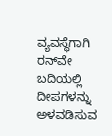ವ್ಯವಸ್ಥೆಗಾಗಿ ರನ್‌ವೇ ಬದಿಯಲ್ಲಿ ದೀಪಗಳನ್ನು ಅಳವಡಿಸುವ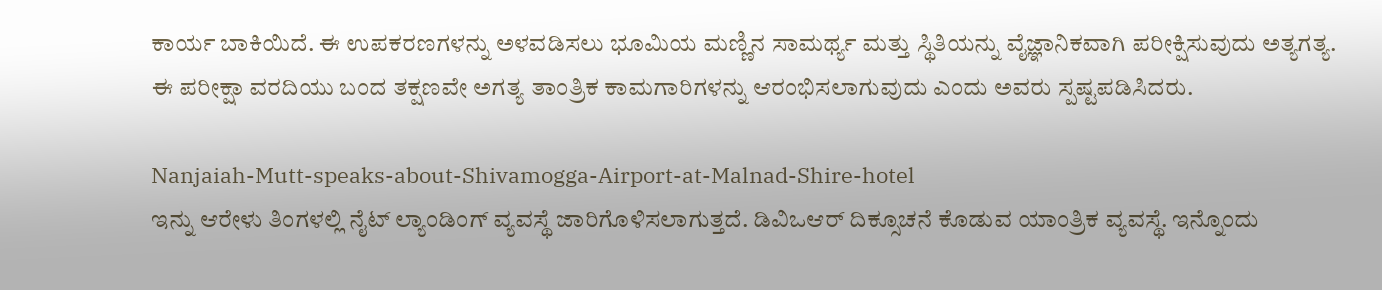ಕಾರ್ಯ ಬಾಕಿಯಿದೆ. ಈ ಉಪಕರಣಗಳನ್ನು ಅಳವಡಿಸಲು ಭೂಮಿಯ ಮಣ್ಣಿನ ಸಾಮರ್ಥ್ಯ ಮತ್ತು ಸ್ಥಿತಿಯನ್ನು ವೈಜ್ಞಾನಿಕವಾಗಿ ಪರೀಕ್ಷಿಸುವುದು ಅತ್ಯಗತ್ಯ. ಈ ಪರೀಕ್ಷಾ ವರದಿಯು ಬಂದ ತಕ್ಷಣವೇ ಅಗತ್ಯ ತಾಂತ್ರಿಕ ಕಾಮಗಾರಿಗಳನ್ನು ಆರಂಭಿಸಲಾಗುವುದು ಎಂದು ಅವರು ಸ್ಪಷ್ಟಪಡಿಸಿದರು.

Nanjaiah-Mutt-speaks-about-Shivamogga-Airport-at-Malnad-Shire-hotel
ಇನ್ನು ಆರೇಳು ತಿಂಗಳಲ್ಲಿ ನೈಟ್‌ ಲ್ಯಾಂಡಿಂಗ್‌ ವ್ಯವಸ್ಥೆ ಜಾರಿಗೊಳಿಸಲಾಗುತ್ತದೆ. ಡಿವಿಒಆರ್‌ ದಿಕ್ಸೂಚನೆ ಕೊಡುವ ಯಾಂತ್ರಿಕ ವ್ಯವಸ್ಥೆ. ಇನ್ನೊಂದು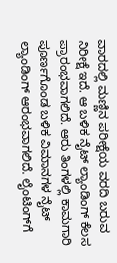ವಾರದಲ್ಲಿ ಮಣ್ಣಿನ ಪರೀಕ್ಷೆಯ ವರದಿ ಬರುವ ನಿರೀಕ್ಷೆ ಇದೆ. ಆ ಬಳಿಕ ನೈಟ್‌ ಲ್ಯಾಂಡಿಂಗ್‌ ಕೆಲಸ ಪ್ರಾರಂಭವಾಗಲಿದೆ. ಆರು ತಿಂಗಳಲ್ಲಿ ಕಾಮಗಾರಿ ಪೂರ್ಣಗೊಂಡ ಬಳಿಕ ವಿಮಾನಗಳ ನೈಟ್‌ ಲ್ಯಾಂಡಿಂಗ್‌ ಆರಂಭವಾಗಲಿದೆ. ಲೈಂಟಿಂಗ್‌ಗೆ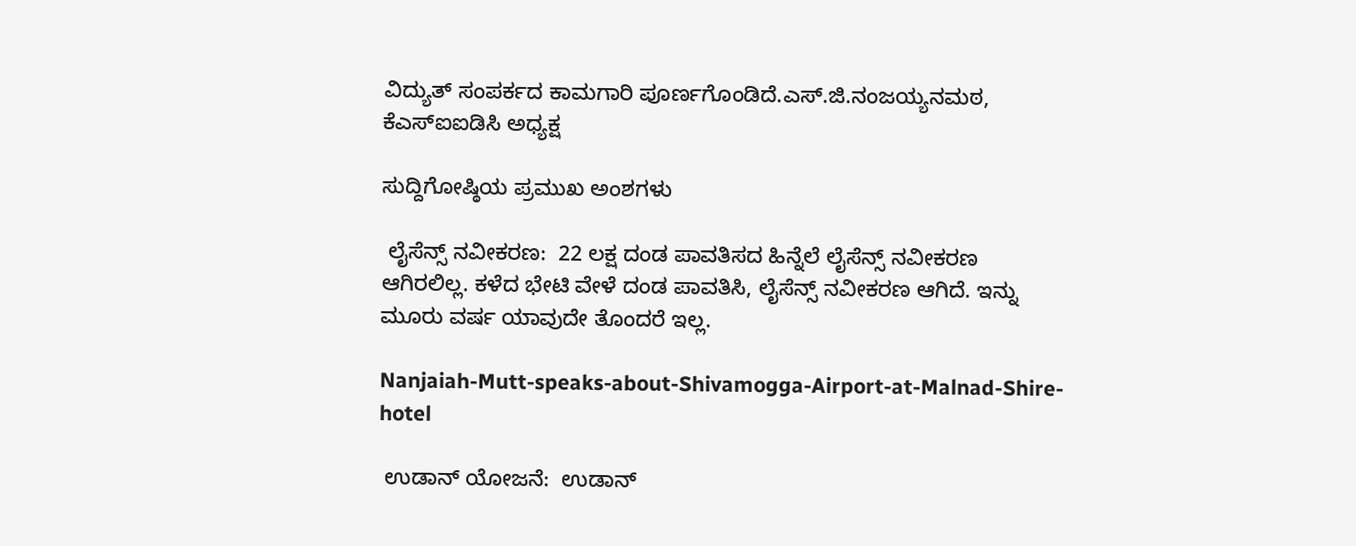ವಿದ್ಯುತ್‌ ಸಂಪರ್ಕದ ಕಾಮಗಾರಿ ಪೂರ್ಣಗೊಂಡಿದೆ.ಎಸ್‌.ಜಿ.ನಂಜಯ್ಯನಮಠ, ಕೆಎಸ್‌ಐಐಡಿಸಿ ಅಧ್ಯಕ್ಷ

ಸುದ್ದಿಗೋಷ್ಠಿಯ ಪ್ರಮುಖ ಅಂಶಗಳು

 ಲೈಸೆನ್ಸ್‌ ನವೀಕರಣ:  22 ಲಕ್ಷ ದಂಡ ಪಾವತಿಸದ ಹಿನ್ನೆಲೆ ಲೈಸೆನ್ಸ್‌ ನವೀಕರಣ ಆಗಿರಲಿಲ್ಲ. ಕಳೆದ ಭೇಟಿ ವೇಳೆ ದಂಡ ಪಾವತಿಸಿ, ಲೈಸೆನ್ಸ್‌ ನವೀಕರಣ ಆಗಿದೆ. ಇನ್ನು ಮೂರು ವರ್ಷ ಯಾವುದೇ ತೊಂದರೆ ಇಲ್ಲ.

Nanjaiah-Mutt-speaks-about-Shivamogga-Airport-at-Malnad-Shire-hotel

 ಉಡಾನ್‌ ಯೋಜನೆ:  ಉಡಾನ್‌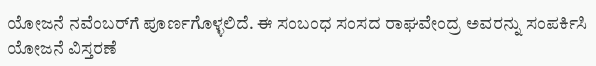ಯೋಜನೆ ನವೆಂಬರ್‌ಗೆ ಪೂರ್ಣಗೊಳ್ಳಲಿದೆ. ಈ ಸಂಬಂಧ ಸಂಸದ ರಾಘವೇಂದ್ರ ಅವರನ್ನು ಸಂಪರ್ಕಿಸಿ ಯೋಜನೆ ವಿಸ್ತರಣೆ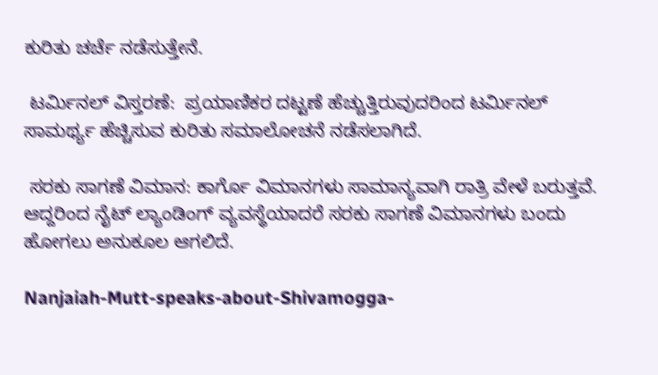ಕುರಿತು ಚರ್ಚೆ ನಡೆಸುತ್ತೇನೆ.

 ಟರ್ಮಿನಲ್ ವಿಸ್ತರಣೆ:  ಪ್ರಯಾಣಿಕರ ದಟ್ಟಣೆ ಹೆಚ್ಚುತ್ತಿರುವುದರಿಂದ ಟರ್ಮಿನಲ್ ಸಾಮರ್ಥ್ಯ ಹೆಚ್ಚಿಸುವ ಕುರಿತು ಸಮಾಲೋಚನೆ ನಡೆಸಲಾಗಿದೆ.

 ಸರಕು ಸಾಗಣೆ ವಿಮಾನ: ಕಾರ್ಗೊ ವಿಮಾನಗಳು ಸಾಮಾನ್ಯವಾಗಿ ರಾತ್ರಿ ವೇಳೆ ಬರುತ್ತವೆ. ಆದ್ದರಿಂದ ನೈಟ್‌ ಲ್ಯಾಂಡಿಂಗ್‌ ವ್ಯವಸ್ಥೆಯಾದರೆ ಸರಕು ಸಾಗಣೆ ವಿಮಾನಗಳು ಬಂದು ಹೋಗಲು ಅನುಕೂಲ ಆಗಲಿದೆ.

Nanjaiah-Mutt-speaks-about-Shivamogga-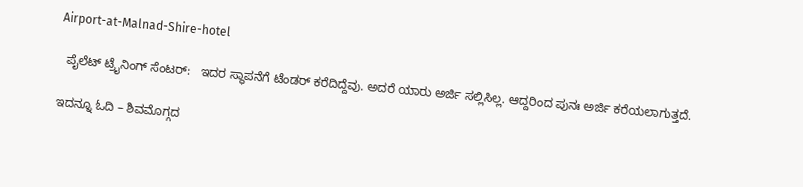Airport-at-Malnad-Shire-hotel

  ಪೈಲೆಟ್‌ ಟ್ರೈನಿಂಗ್‌ ಸೆಂಟರ್:   ಇದರ ಸ್ಥಾಪನೆಗೆ ಟೆಂಡರ್‌ ಕರೆದಿದ್ದೆವು. ಅದರೆ ಯಾರು ಅರ್ಜಿ ಸಲ್ಲಿಸಿಲ್ಲ. ಆದ್ದರಿಂದ ಪುನಃ ಅರ್ಜಿ ಕರೆಯಲಾಗುತ್ತದೆ.

ಇದನ್ನೂ ಓದಿ – ಶಿವಮೊಗ್ಗದ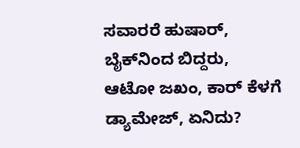ಸವಾರರೆ ಹುಷಾರ್‌, ಬೈಕ್‌ನಿಂದ ಬಿದ್ದರು, ಆಟೋ ಜಖಂ, ಕಾರ್‌ ಕೆಳಗೆ ಡ್ಯಾಮೇಜ್‌, ಏನಿದು?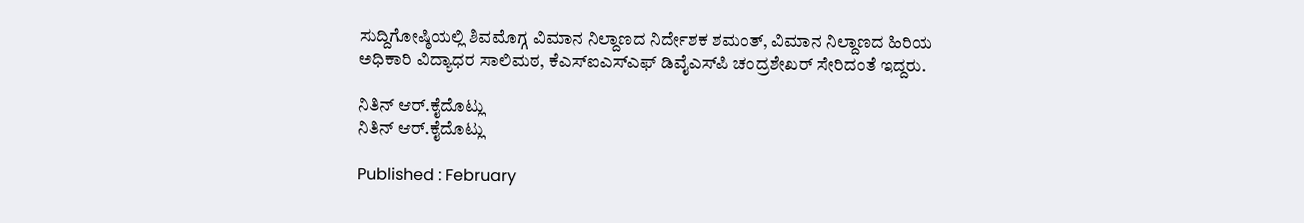ಸುದ್ದಿಗೋಷ್ಠಿಯಲ್ಲಿ ಶಿವಮೊಗ್ಗ ವಿಮಾನ ನಿಲ್ದಾಣದ ನಿರ್ದೇಶಕ ಶಮಂತ್‌, ವಿಮಾನ ನಿಲ್ದಾಣದ ಹಿರಿಯ ಅಧಿಕಾರಿ ವಿದ್ಯಾಧರ ಸಾಲಿಮಠ, ಕೆಎಸ್‌ಐಎಸ್‌ಎಫ್‌ ಡಿವೈಎಸ್‌ಪಿ ಚಂದ್ರಶೇಖರ್‌ ಸೇರಿದಂತೆ ಇದ್ದರು.

ನಿತಿನ್ ಆರ್‌.ಕೈದೊಟ್ಲು
ನಿತಿನ್ ಆರ್‌.ಕೈದೊಟ್ಲು

Published : February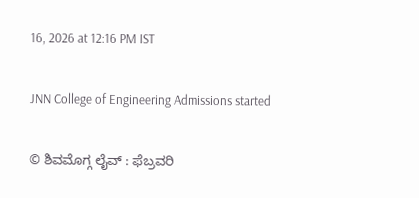16, 2026 at 12:16 PM IST

JNN College of Engineering Admissions started

© ಶಿವಮೊಗ್ಗ ಲೈವ್‌ : ಫೆಬ್ರವರಿ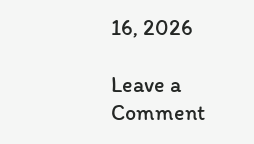16, 2026

Leave a Comment